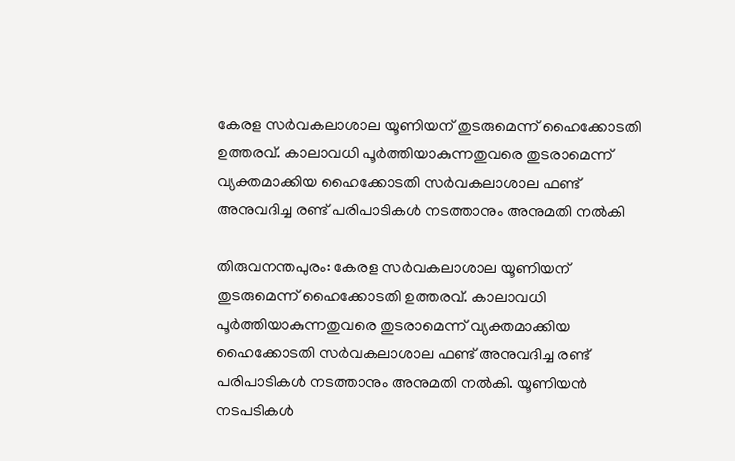കേരള സർവകലാശാല യൂണിയന് തുടരുമെന്ന് ഹൈക്കോടതി ഉത്തരവ്. കാലാവധി പൂർത്തിയാകുന്നതുവരെ തുടരാമെന്ന് വ്യക്തമാക്കിയ ഹൈക്കോടതി സർവകലാശാല ഫണ്ട് അനുവദിച്ച രണ്ട് പരിപാടികൾ നടത്താനും അനുമതി നൽകി

തിരുവനന്തപുരം: കേരള സർവകലാശാല യൂണിയന് തുടരുമെന്ന് ഹൈക്കോടതി ഉത്തരവ്. കാലാവധി പൂർത്തിയാകുന്നതുവരെ തുടരാമെന്ന് വ്യക്തമാക്കിയ ഹൈക്കോടതി സർവകലാശാല ഫണ്ട് അനുവദിച്ച രണ്ട് പരിപാടികൾ നടത്താനും അനുമതി നൽകി. യൂണിയൻ നടപടികൾ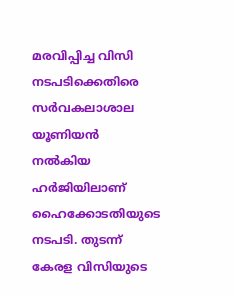മരവിപ്പിച്ച വിസി നടപടിക്കെതിരെ സർവകലാശാല യൂണിയൻ നൽകിയ ഹർജിയിലാണ് ഹൈക്കോടതിയുടെ നടപടി. തുട‌ന്ന് കേരള വിസിയുടെ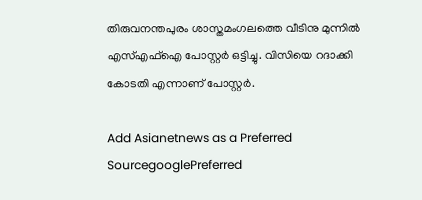തിരുവനന്തപുരം ശാസ്തമംഗലത്തെ വീടിനു മുന്നിൽ എസ്എഫ്ഐ പോസ്റ്റർ ഒട്ടിച്ചു. വിസിയെ റദാക്കി കോടതി എന്നാണ് പോസ്റ്റർ.

Add Asianetnews as a Preferred SourcegooglePreferred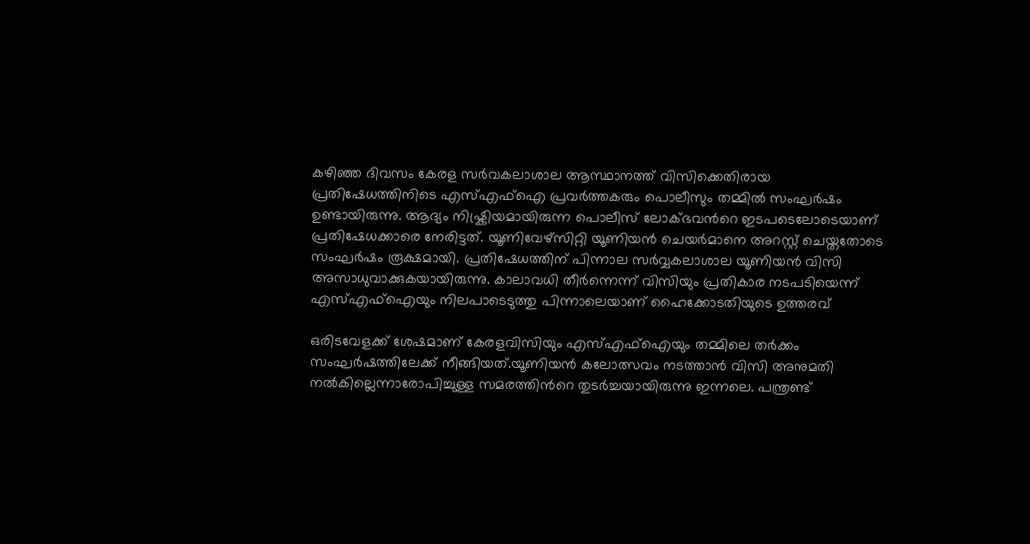കഴിഞ്ഞ ദിവസം കേരള സർവകലാശാല ആസ്ഥാനത്ത് വിസിക്കെതിരായ പ്രതിഷേധത്തിനിടെ എസ്എഫ്ഐ പ്രവർത്തകരും പൊലീസും തമ്മിൽ സംഘർഷം ഉണ്ടായിരുന്നു. ആദ്യം നിഷ്ക്രിയമായിരുന്ന പൊലീസ് ലോക്ഭവൻറെ ഇടപടെലോടെയാണ് പ്രതിഷേധക്കാരെ നേരിട്ടത്. യൂണിവേഴ്സിറ്റി യൂണിയൻ ചെയർമാനെ അറസ്റ്റ് ചെയ്തതോടെ സംഘർഷം രൂക്ഷമായി. പ്രതിഷേധത്തിന് പിന്നാല സർവ്വകലാശാല യൂണിയൻ വിസി അസാധുവാക്കുകയായിരുന്നു. കാലാവധി തീർന്നെന്ന് വിസിയും പ്രതികാര നടപടിയെന്ന് എസ്എഫ്ഐയും നിലപാടെടുത്തു പിന്നാലെയാണ് ഹൈക്കോടതിയുടെ ഉത്തരവ്

ഒരിടവേളക്ക് ശേഷമാണ് കേരളവിസിയും എസ്എഫ്ഐയും തമ്മിലെ തർക്കം സംഘർഷത്തിലേക്ക് നീങ്ങിയത്.യൂണിയൻ കലോത്സവം നടത്താൻ വിസി അനുമതി നൽകില്ലെന്നാരോപിച്ചുള്ള സമരത്തിൻറെ തുടർച്ചയായിരുന്നു ഇന്നലെ. പന്ത്രണ്ട്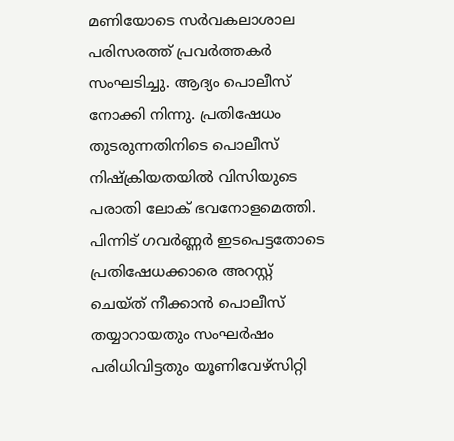മണിയോടെ സർവകലാശാല പരിസരത്ത് പ്രവർത്തകർ സംഘടിച്ചു. ആദ്യം പൊലീസ് നോക്കി നിന്നു. പ്രതിഷേധം തുടരുന്നതിനിടെ പൊലീസ് നിഷ്ക്രിയതയിൽ വിസിയുടെ പരാതി ലോക് ഭവനോളമെത്തി. പിന്നിട് ഗവർണ്ണർ ഇടപെട്ടതോടെ പ്രതിഷേധക്കാരെ അറസ്റ്റ് ചെയ്ത് നീക്കാൻ പൊലീസ് തയ്യാറായതും സംഘർഷം പരിധിവിട്ടതും യൂണിവേഴ്സിറ്റി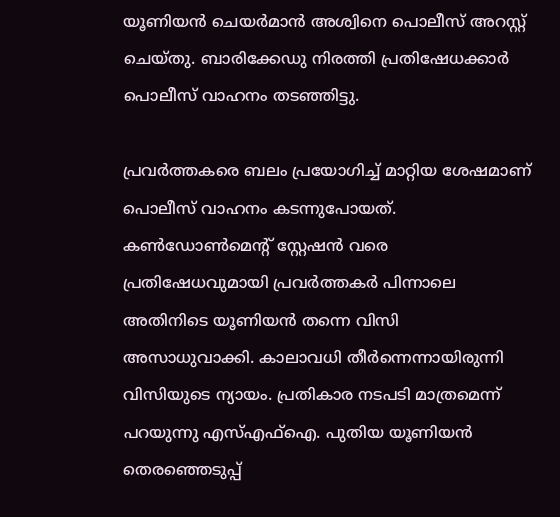യൂണിയന്‍ ചെയര്‍മാന്‍ അശ്വിനെ പൊലീസ് അറസ്റ്റ് ചെയ്തു. ബാരിക്കേഡു നിരത്തി പ്രതിഷേധക്കാർ പൊലീസ് വാഹനം തടഞ്ഞിട്ടു.

പ്രവര്‍ത്തകരെ ബലം പ്രയോഗിച്ച് മാറ്റിയ ശേഷമാണ് പൊലീസ് വാഹനം കടന്നുപോയത്. കൺഡോൺമെന്റ് സ്റ്റേഷൻ വരെ പ്രതിഷേധവുമായി പ്രവർത്തകർ പിന്നാലെ അതിനിടെ യൂണിയൻ തന്നെ വിസി അസാധുവാക്കി. കാലാവധി തീർന്നെന്നായിരുന്നി വിസിയുടെ ന്യായം. പ്രതികാര നടപടി മാത്രമെന്ന് പറയുന്നു എസ്എഫ്ഐ. പുതിയ യൂണിയൻ തെരഞ്ഞെടുപ്പ്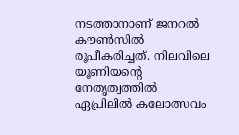നടത്താനാണ് ജനറൽ കൗൺസിൽ രൂപീകരിച്ചത്. നിലവിലെ യൂണിയന്റെ നേതൃത്വത്തിൽ ഏപ്രിലിൽ കലോത്സവം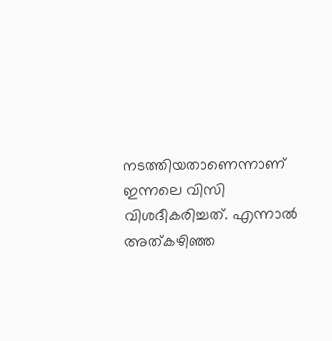നടത്തിയതാണെന്നാണ് ഇന്നലെ വിസി വിശദീകരിച്ചത്. എന്നാൽ അത്കഴിഞ്ഞ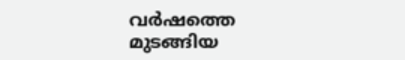വർഷത്തെ മുടങ്ങിയ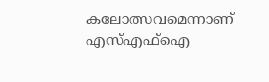കലോത്സവമെന്നാണ് എസ്എഫ്ഐ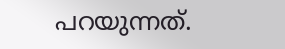പറയുന്നത്.